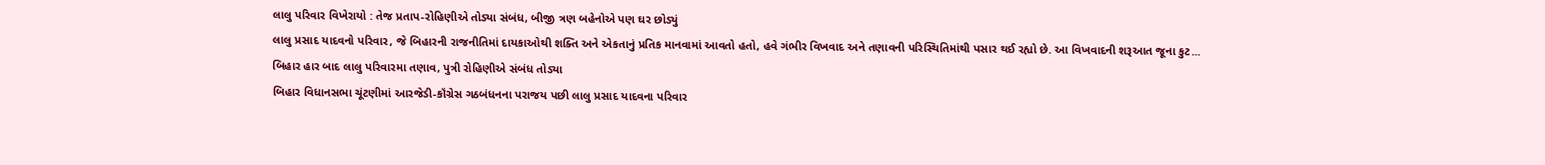લાલુ પરિવાર વિખેરાયો : તેજ પ્રતાપ-રોહિણીએ તોડ્યા સંબંધ, બીજી ત્રણ બહેનોએ પણ ઘર છોડ્યું
લાલુ પ્રસાદ યાદવનો પરિવાર, જે બિહારની રાજનીતિમાં દાયકાઓથી શક્તિ અને એકતાનું પ્રતિક માનવામાં આવતો હતો, હવે ગંભીર વિખવાદ અને તણાવની પરિસ્થિતિમાંથી પસાર થઈ રહ્યો છે. આ વિખવાદની શરૂઆત જૂના કુટ...
બિહાર હાર બાદ લાલુ પરિવારમા તણાવ, પુત્રી રોહિણીએ સંબંધ તોડ્યા
બિહાર વિધાનસભા ચૂંટણીમાં આરજેડી-કૉંગ્રેસ ગઠબંધનના પરાજય પછી લાલુ પ્રસાદ યાદવના પરિવાર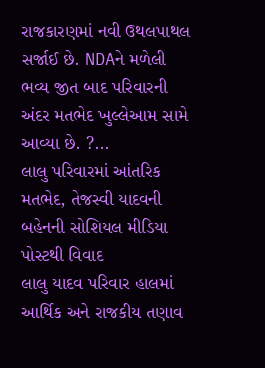રાજકારણમાં નવી ઉથલપાથલ સર્જાઈ છે. NDAને મળેલી ભવ્ય જીત બાદ પરિવારની અંદર મતભેદ ખુલ્લેઆમ સામે આવ્યા છે. ?...
લાલુ પરિવારમાં આંતરિક મતભેદ, તેજસ્વી યાદવની બહેનની સોશિયલ મીડિયા પોસ્ટથી વિવાદ
લાલુ યાદવ પરિવાર હાલમાં આર્થિક અને રાજકીય તણાવ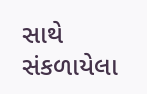સાથે સંકળાયેલા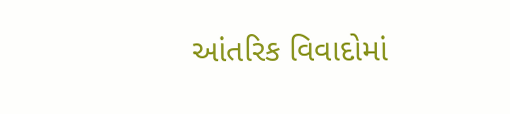આંતરિક વિવાદોમાં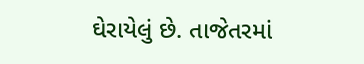ઘેરાયેલું છે. તાજેતરમાં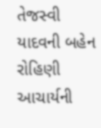તેજસ્વી યાદવની બહેન રોહિણી આચાર્યની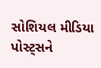સોશિયલ મીડિયા પોસ્ટ્સને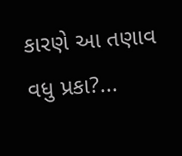કારણે આ તણાવ વધુ પ્રકા?...